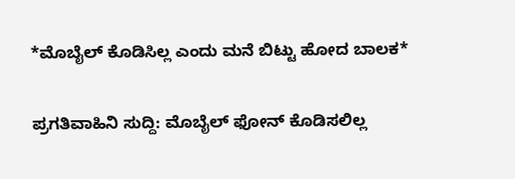*ಮೊಬೈಲ್ ಕೊಡಿಸಿಲ್ಲ ಎಂದು ಮನೆ ಬಿಟ್ಟು ಹೋದ ಬಾಲಕ*

ಪ್ರಗತಿವಾಹಿನಿ ಸುದ್ದಿ: ಮೊಬೈಲ್ ಫೋನ್ ಕೊಡಿಸಲಿಲ್ಲ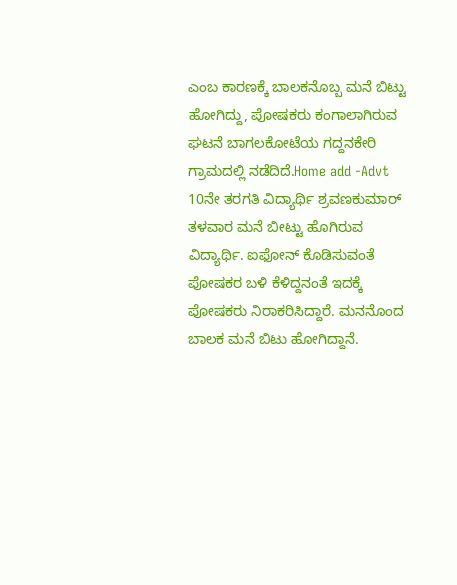ಎಂಬ ಕಾರಣಕ್ಕೆ ಬಾಲಕನೊಬ್ಬ ಮನೆ ಬಿಟ್ಟು ಹೋಗಿದ್ದು, ಪೋಷಕರು ಕಂಗಾಲಾಗಿರುವ ಘಟನೆ ಬಾಗಲಕೋಟೆಯ ಗದ್ದನಕೇರಿ ಗ್ರಾಮದಲ್ಲಿ ನಡೆದಿದೆ.Home add -Advt 10ನೇ ತರಗತಿ ವಿದ್ಯಾರ್ಥಿ ಶ್ರವಣಕುಮಾರ್ ತಳವಾರ ಮನೆ ಬೀಟ್ಟು ಹೊಗಿರುವ ವಿದ್ಯಾರ್ಥಿ. ಐಫೋನ್ ಕೊಡಿಸುವಂತೆ ಪೋಷಕರ ಬಳಿ ಕೆಳಿದ್ದನಂತೆ ಇದಕ್ಕೆ ಪೋಷಕರು ನಿರಾಕರಿಸಿದ್ದಾರೆ. ಮನನೊಂದ ಬಾಲಕ ಮನೆ ಬಿಟು ಹೋಗಿದ್ದಾನೆ.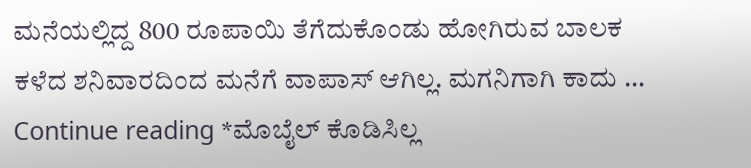ಮನೆಯಲ್ಲಿದ್ದ 800 ರೂಪಾಯಿ ತೆಗೆದುಕೊಂಡು ಹೋಗಿರುವ ಬಾಲಕ ಕಳೆದ ಶನಿವಾರದಿಂದ ಮನೆಗೆ ವಾಪಾಸ್ ಆಗಿಲ್ಲ. ಮಗನಿಗಾಗಿ ಕಾದು … Continue reading *ಮೊಬೈಲ್ ಕೊಡಿಸಿಲ್ಲ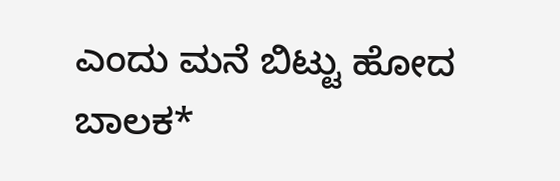ಎಂದು ಮನೆ ಬಿಟ್ಟು ಹೋದ ಬಾಲಕ*